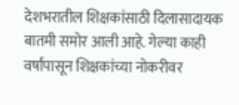देशभरातील शिक्षकांसाठी दिलासादायक बातमी समोर आली आहे. गेल्या काही वर्षांपासून शिक्षकांच्या नोकरीवर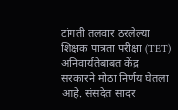टांगती तलवार ठरलेल्या शिक्षक पात्रता परीक्षा (TET) अनिवार्यतेबाबत केंद्र सरकारने मोठा निर्णय घेतला आहे. संसदेत सादर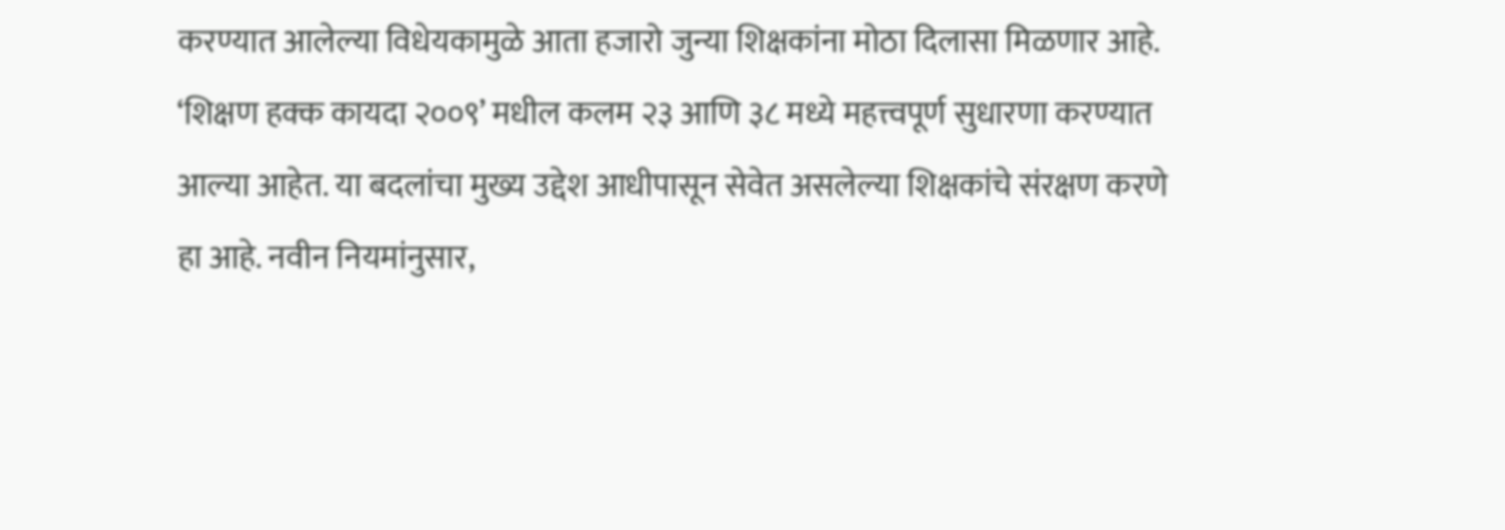करण्यात आलेल्या विधेयकामुळे आता हजारो जुन्या शिक्षकांना मोठा दिलासा मिळणार आहे.
‘शिक्षण हक्क कायदा २००९’ मधील कलम २३ आणि ३८ मध्ये महत्त्वपूर्ण सुधारणा करण्यात आल्या आहेत. या बदलांचा मुख्य उद्देश आधीपासून सेवेत असलेल्या शिक्षकांचे संरक्षण करणे हा आहे. नवीन नियमांनुसार,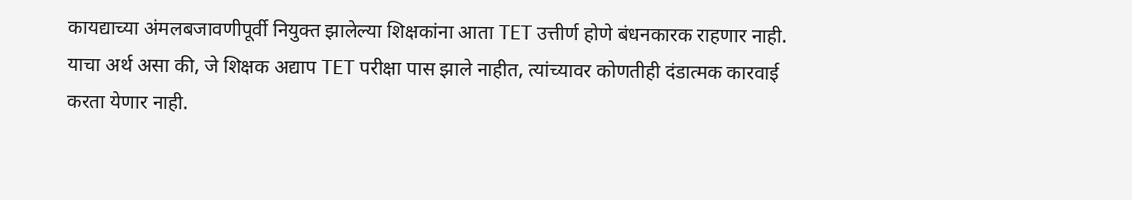कायद्याच्या अंमलबजावणीपूर्वी नियुक्त झालेल्या शिक्षकांना आता TET उत्तीर्ण होणे बंधनकारक राहणार नाही.
याचा अर्थ असा की, जे शिक्षक अद्याप TET परीक्षा पास झाले नाहीत, त्यांच्यावर कोणतीही दंडात्मक कारवाई करता येणार नाही.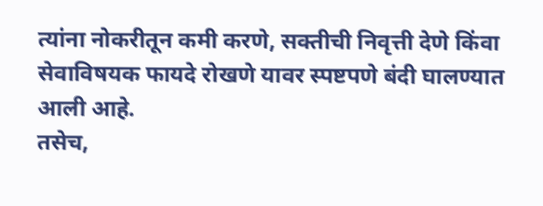त्यांना नोकरीतून कमी करणे, सक्तीची निवृत्ती देणे किंवा सेवाविषयक फायदे रोखणे यावर स्पष्टपणे बंदी घालण्यात आली आहे.
तसेच,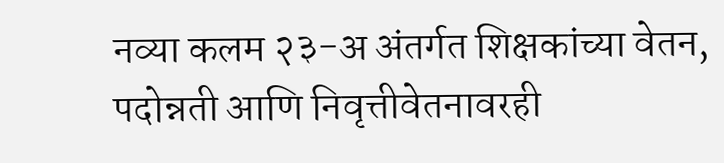नव्या कलम २३-अ अंतर्गत शिक्षकांच्या वेतन, पदोन्नती आणि निवृत्तीवेतनावरही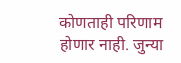कोणताही परिणाम होणार नाही. जुन्या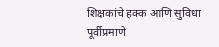शिक्षकांचे हक्क आणि सुविधा पूर्वीप्रमाणे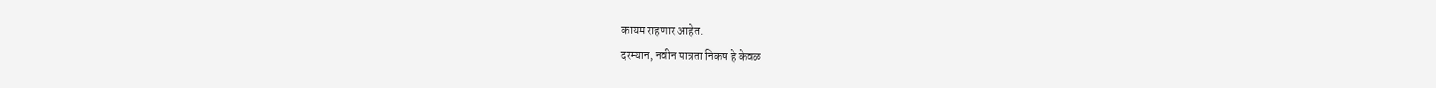कायम राहणार आहेत.
दरम्यान, नवीन पात्रता निकष हे केवळ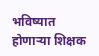भविष्यात होणाऱ्या शिक्षक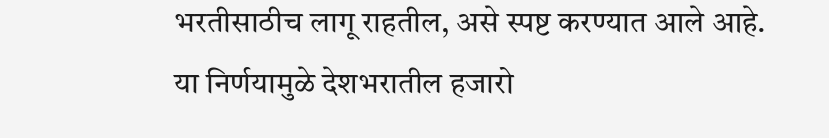भरतीसाठीच लागू राहतील, असे स्पष्ट करण्यात आले आहे.
या निर्णयामुळे देशभरातील हजारो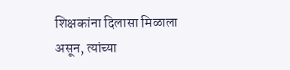शिक्षकांना दिलासा मिळाला असून, त्यांच्या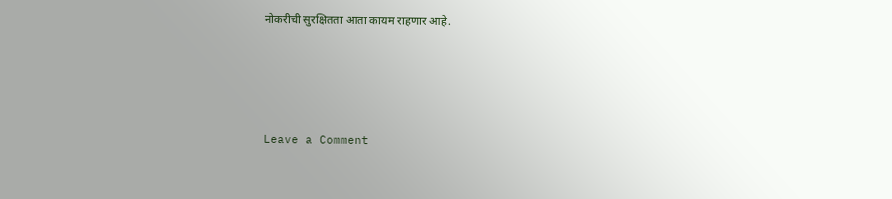नोकरीची सुरक्षितता आता कायम राहणार आहे.







Leave a Comment